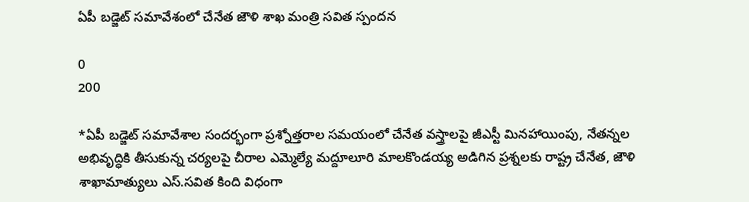ఏపీ బడ్జెట్ సమావేశంలో చేనేత జౌళి శాఖ మంత్రి సవిత స్పందన

0
200

*ఏపీ బడ్జెట్ సమావేశాల సందర్భంగా ప్రశ్నోత్తరాల సమయంలో చేనేత వస్త్రాలపై జీఎస్టీ మినహాయింపు, నేతన్నల అభివృద్ధికి తీసుకున్న చర్యలపై చీరాల ఎమ్మెల్యే మద్దూలూరి మాలకొండయ్య అడిగిన ప్రశ్నలకు రాష్ట్ర చేనేత, జౌళి శాఖామాత్యులు ఎస్.సవిత కింది విధంగా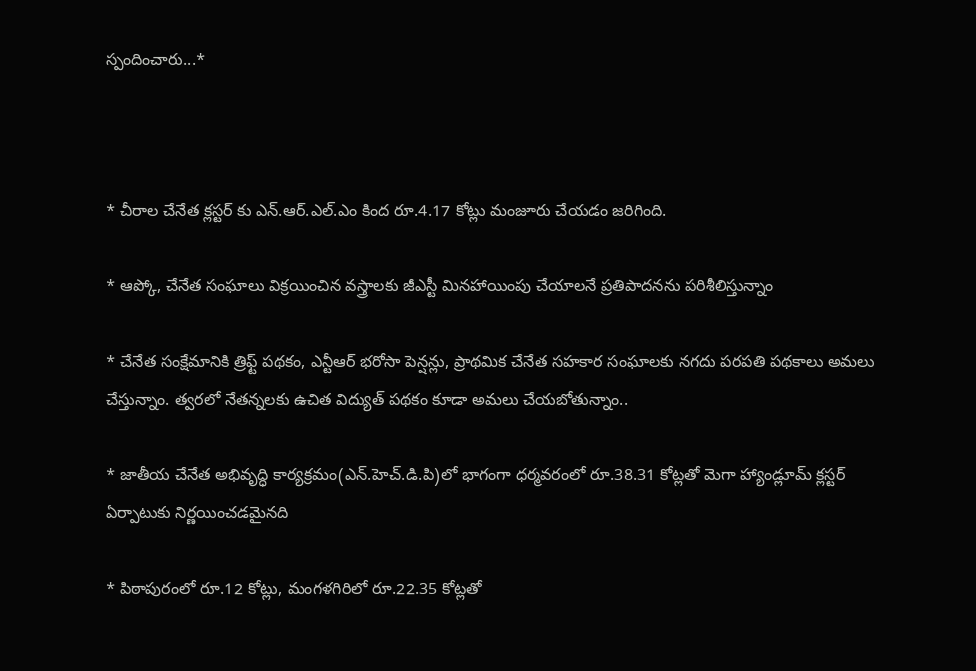స్పందించారు...*



* చీరాల చేనేత క్లస్టర్ కు ఎన్.ఆర్.ఎల్.ఎం కింద రూ.4.17 కోట్లు మంజూరు చేయడం జరిగింది.

* ఆప్కో, చేనేత సంఘాలు విక్రయించిన వస్త్రాలకు జీఎస్టీ మినహాయింపు చేయాలనే ప్రతిపాదనను పరిశీలిస్తున్నాం

* చేనేత సంక్షేమానికి త్రిఫ్ట్ పథకం, ఎన్టీఆర్ భరోసా పెన్షన్లు, ప్రాథమిక చేనేత సహకార సంఘాలకు నగదు పరపతి పథకాలు అమలు చేస్తున్నాం. త్వరలో నేతన్నలకు ఉచిత విద్యుత్ పథకం కూడా అమలు చేయబోతున్నాం..

* జాతీయ చేనేత అభివృద్ధి కార్యక్రమం(ఎన్.హెచ్.డి.పి)లో భాగంగా ధర్మవరంలో రూ.38.31 కోట్లతో మెగా హ్యాండ్లూమ్ క్లస్టర్ ఏర్పాటుకు నిర్ణయించడమైనది

* పిఠాపురంలో రూ.12 కోట్లు, మంగళగిరిలో రూ.22.35 కోట్లతో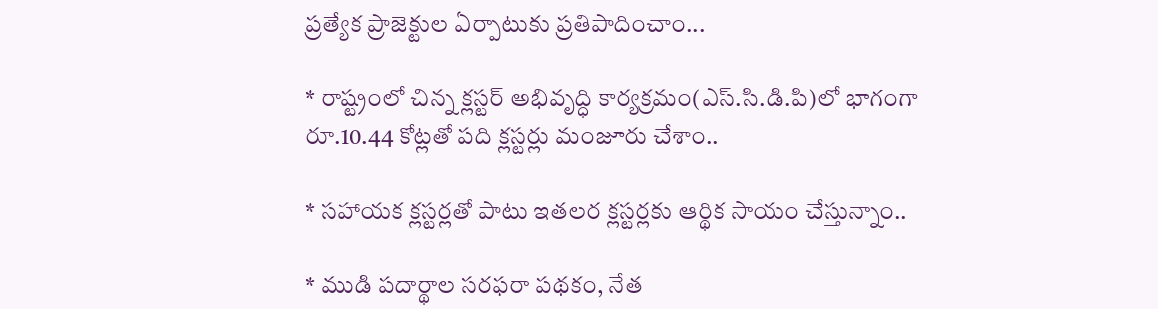ప్రత్యేక ప్రాజెక్టుల ఏర్పాటుకు ప్రతిపాదించాం...

* రాష్ట్రంలో చిన్న క్లస్టర్ అభివృద్ధి కార్యక్రమం(ఎస్.సి.డి.పి)లో భాగంగా రూ.10.44 కోట్లతో పది క్లస్టర్లు మంజూరు చేశాం..

* సహాయక క్లస్టర్లతో పాటు ఇతలర క్లస్టర్లకు ఆర్థిక సాయం చేస్తున్నాం..

* ముడి పదార్థాల సరఫరా పథకం, నేత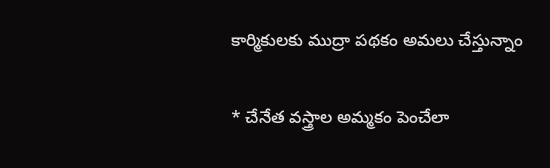కార్మికులకు ముద్రా పథకం అమలు చేస్తున్నాం

* చేనేత వస్త్రాల అమ్మకం పెంచేలా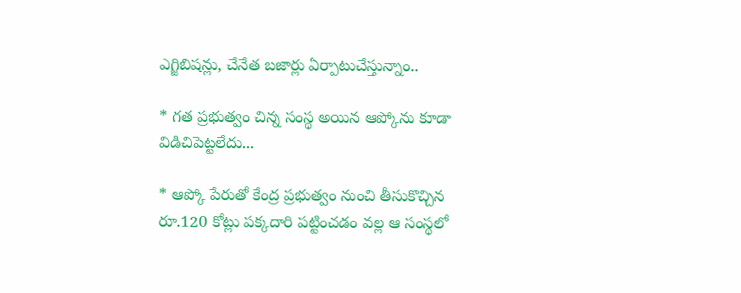ఎగ్జిబిషన్లు, చేనేత బజార్లు ఏర్పాటుచేస్తున్నాం..

* గత ప్రభుత్వం చిన్న సంస్థ అయిన ఆప్కోను కూడా విడిచిపెట్టలేదు...

* ఆప్కో పేరుతో కేంద్ర ప్రభుత్వం నుంచి తీసుకొచ్చిన రూ.120 కోట్లు పక్కదారి పట్టించడం వల్ల ఆ సంస్థలో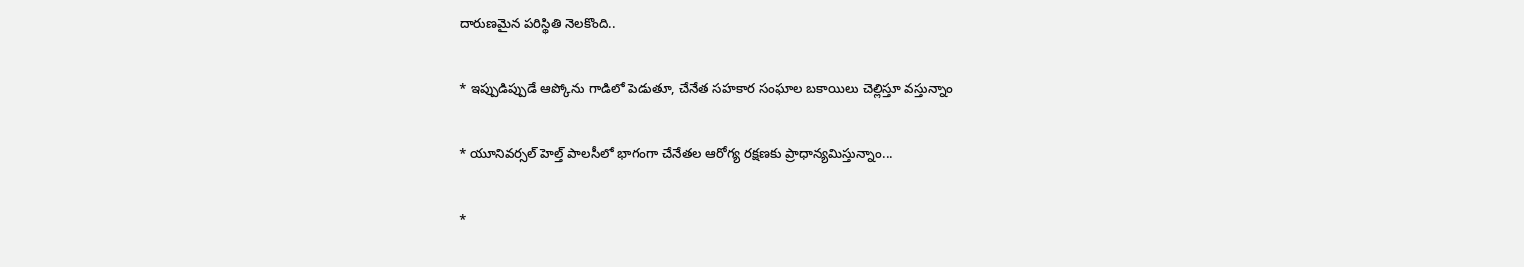దారుణమైన పరిస్థితి నెలకొంది..

* ఇప్పుడిప్పుడే ఆప్కోను గాడిలో పెడుతూ, చేనేత సహకార సంఘాల బకాయిలు చెల్లిస్తూ వస్తున్నాం

* యూనివర్సల్ హెల్త్ పాలసీలో భాగంగా చేనేతల ఆరోగ్య రక్షణకు ప్రాధాన్యమిస్తున్నాం...

*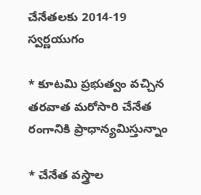చేనేతలకు 2014-19 స్వర్ణయుగం

* కూటమి ప్రభుత్వం వచ్చిన తరవాత మరోసారి చేనేత రంగానికి ప్రాధాన్యమిస్తున్నాం

* చేనేత వస్త్రాల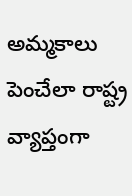అమ్మకాలు పెంచేలా రాష్ట్ర వ్యాప్తంగా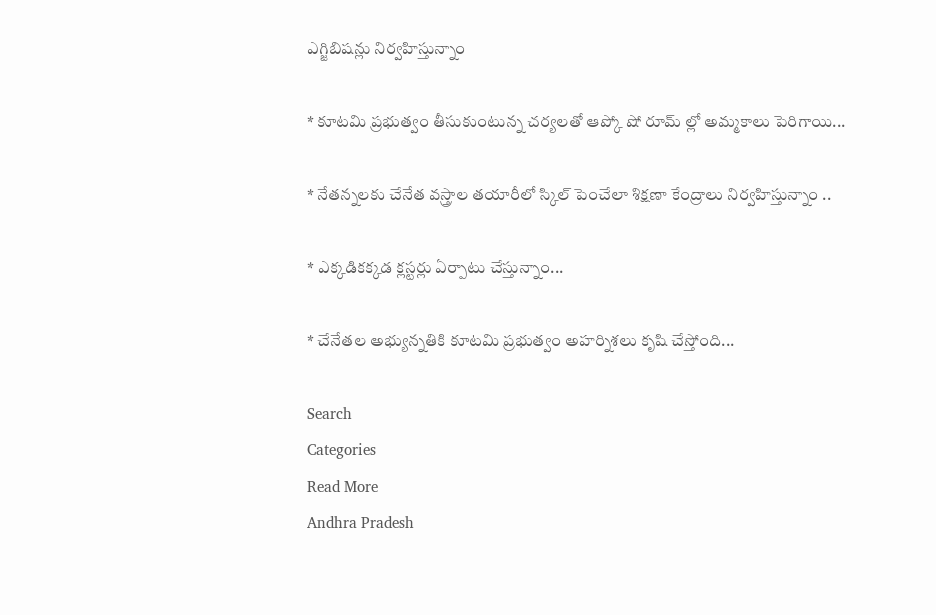ఎగ్జిబిషన్లు నిర్వహిస్తున్నాం

* కూటమి ప్రభుత్వం తీసుకుంటున్న చర్యలతో ఆప్కో షో రూమ్ ల్లో అమ్మకాలు పెరిగాయి...

* నేతన్నలకు చేనేత వస్త్రాల తయారీలో స్కిల్ పెంచేలా శిక్షణా కేంద్రాలు నిర్వహిస్తున్నాం ..

* ఎక్కడికక్కడ క్లస్టర్లు ఏర్పాటు చేస్తున్నాం...

* చేనేతల అభ్యున్నతికి కూటమి ప్రభుత్వం అహర్నిశలు కృషి చేస్తోంది...

Search
Categories
Read More
Andhra Pradesh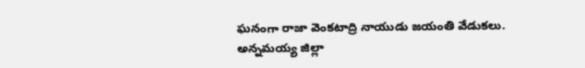ఘనంగా రాజా వెంకటాద్రి నాయుడు జయంతి వేడుకలు.
అన్నమయ్య జిల్లా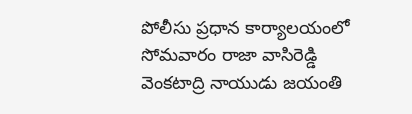పోలీసు ప్రధాన కార్యాలయంలో సోమవారం రాజా వాసిరెడ్డి వెంకటాద్రి నాయుడు జయంతి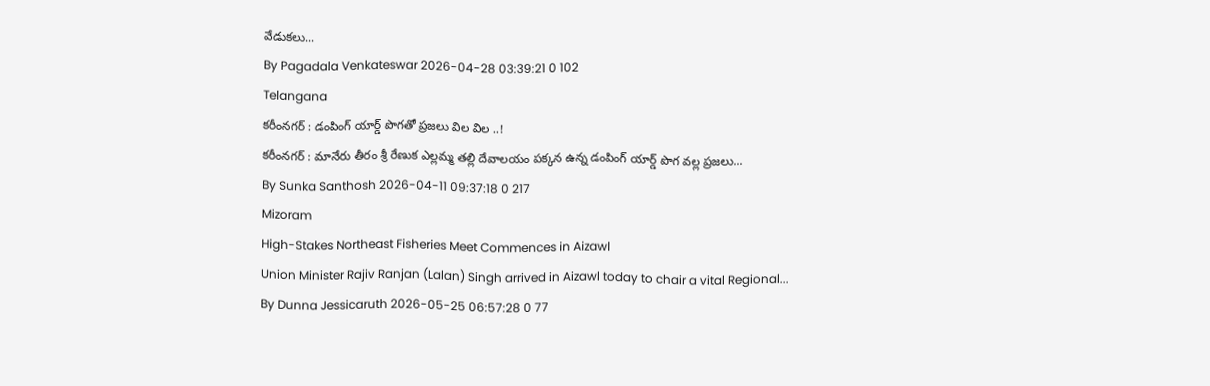వేడుకలు...
By Pagadala Venkateswar 2026-04-28 03:39:21 0 102
Telangana
కరీంనగర్ : డంపింగ్ యార్డ్ పొగతో ప్రజలు విల విల ..!
కరీంనగర్ : మానేరు తీరం శ్రీ రేణుక ఎల్లమ్మ తల్లి దేవాలయం పక్కన ఉన్న డంపింగ్ యార్డ్ పొగ వల్ల ప్రజలు...
By Sunka Santhosh 2026-04-11 09:37:18 0 217
Mizoram
High-Stakes Northeast Fisheries Meet Commences in Aizawl
Union Minister Rajiv Ranjan (Lalan) Singh arrived in Aizawl today to chair a vital Regional...
By Dunna Jessicaruth 2026-05-25 06:57:28 0 77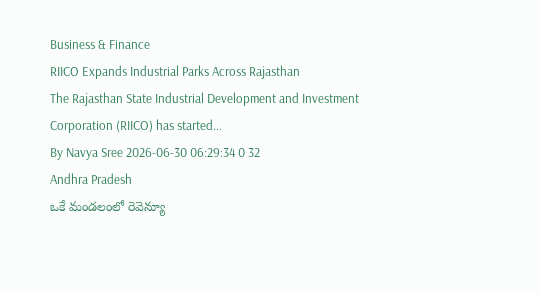Business & Finance
RIICO Expands Industrial Parks Across Rajasthan
The Rajasthan State Industrial Development and Investment Corporation (RIICO) has started...
By Navya Sree 2026-06-30 06:29:34 0 32
Andhra Pradesh
ఒకే మండలంలో రెవెన్యూ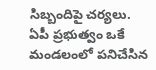సిబ్బందిపై చర్యలు.
ఏపీ ప్రభుత్వం ఒకే మండలంలో పనిచేసిన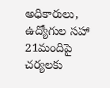అధికారులు, ఉద్యోగుల సహా 21మందిపై చర్యలకు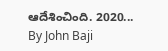ఆదేశించింది. 2020...
By John Baji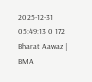2025-12-31 05:49:13 0 172
Bharat Aawaz | BMA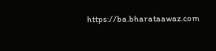https://ba.bharataawaz.com